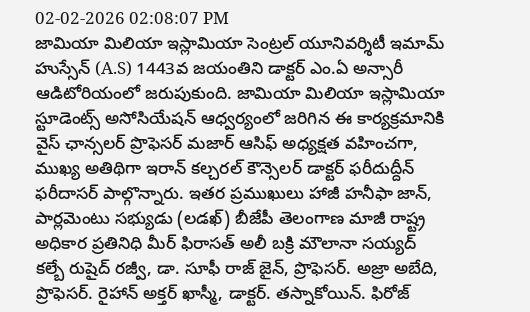02-02-2026 02:08:07 PM
జామియా మిలియా ఇస్లామియా సెంట్రల్ యూనివర్శిటీ ఇమామ్ హుస్సేన్ (A.S) 1443వ జయంతిని డాక్టర్ ఎం.ఏ అన్సారీ ఆడిటోరియంలో జరుపుకుంది. జామియా మిలియా ఇస్లామియా స్టూడెంట్స్ అసోసియేషన్ ఆధ్వర్యంలో జరిగిన ఈ కార్యక్రమానికి వైస్ ఛాన్సలర్ ప్రొఫెసర్ మజార్ ఆసిఫ్ అధ్యక్షత వహించగా, ముఖ్య అతిథిగా ఇరాన్ కల్చరల్ కౌన్సెలర్ డాక్టర్ ఫరీదుద్దీన్ ఫరీదాసర్ పాల్గొన్నారు. ఇతర ప్రముఖులు హాజీ హనీఫా జాన్, పార్లమెంటు సభ్యుడు (లడఖ్) బీజేపీ తెలంగాణ మాజీ రాష్ట్ర అధికార ప్రతినిధి మీర్ ఫిరాసత్ అలీ బక్రి మౌలానా సయ్యద్ కల్బే రుషైద్ రజ్వీ, డా. సూఫీ రాజ్ జైన్, ప్రొఫెసర్. అజ్రా అబేది, ప్రొఫెసర్. రైహాన్ అక్తర్ ఖాస్మీ, డాక్టర్. తస్నాకోయిన్. ఫిరోజ్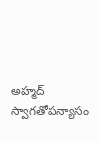అహ్మద్ స్వాగతోపన్యాసం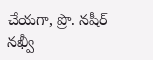చేయగా, ప్రొ. నషీర్ నఖ్వీ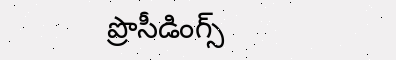ప్రొసీడింగ్స్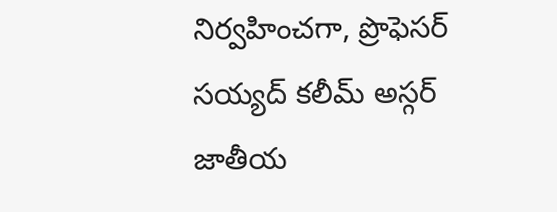నిర్వహించగా, ప్రొఫెసర్ సయ్యద్ కలీమ్ అస్గర్ జాతీయ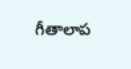గీతాలాప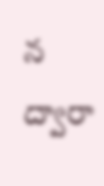న ద్వారా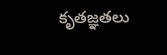కృతజ్ఞతలు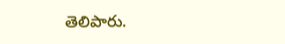తెలిపారు.